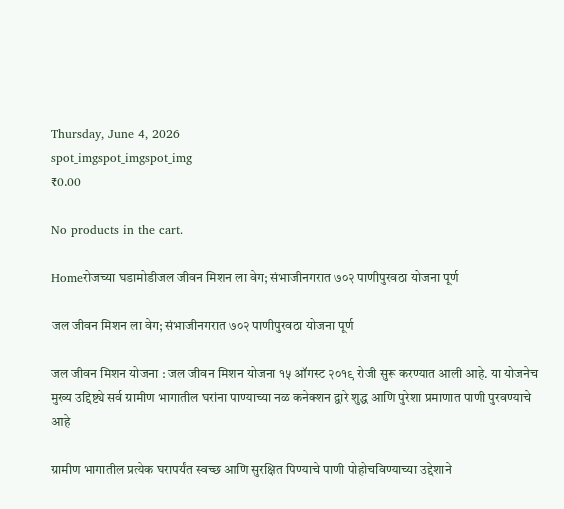Thursday, June 4, 2026
spot_imgspot_imgspot_img
₹0.00

No products in the cart.

Homeरोजच्या घडामोडीजल जीवन मिशन ला वेग; संभाजीनगरात ७०२ पाणीपुरवठा योजना पूर्ण

जल जीवन मिशन ला वेग; संभाजीनगरात ७०२ पाणीपुरवठा योजना पूर्ण

जल जीवन मिशन योजना : जल जीवन मिशन योजना १५ ऑगस्ट २०१९ रोजी सुरू करण्यात आली आहे. या योजनेच मुख्य उद्दिष्ट्ये सर्व ग्रामीण भागातील घरांना पाण्याच्या नळ कनेक्शन द्वारे शुद्ध आणि पुरेशा प्रमाणात पाणी पुरवण्याचे आहे

ग्रामीण भागातील प्रत्येक घरापर्यंत स्वच्छ आणि सुरक्षित पिण्याचे पाणी पोहोचविण्याच्या उद्देशाने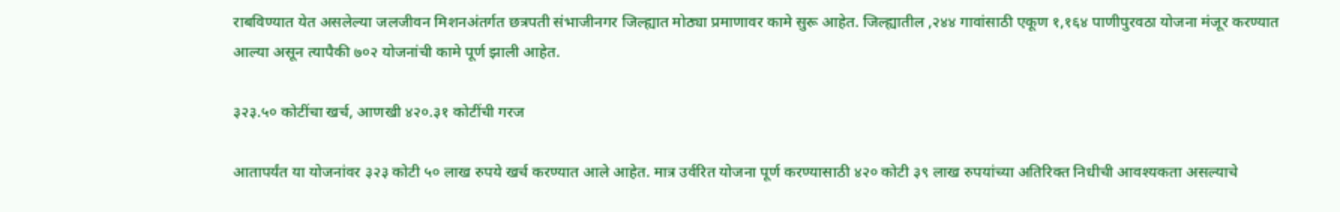राबविण्यात येत असलेल्या जलजीवन मिशनअंतर्गत छत्रपती संभाजीनगर जिल्ह्यात मोठ्या प्रमाणावर कामे सुरू आहेत. जिल्ह्यातील ,२४४ गावांसाठी एकूण १,१६४ पाणीपुरवठा योजना मंजूर करण्यात आल्या असून त्यापैकी ७०२ योजनांची कामे पूर्ण झाली आहेत.

३२३.५० कोटींचा खर्च, आणखी ४२०.३१ कोटींची गरज

आतापर्यंत या योजनांवर ३२३ कोटी ५० लाख रुपये खर्च करण्यात आले आहेत. मात्र उर्वरित योजना पूर्ण करण्यासाठी ४२० कोटी ३९ लाख रुपयांच्या अतिरिक्त निधीची आवश्यकता असल्याचे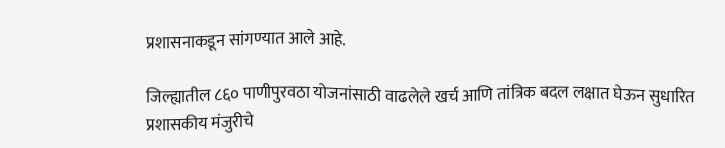प्रशासनाकडून सांगण्यात आले आहे.

जिल्ह्यातील ८६० पाणीपुरवठा योजनांसाठी वाढलेले खर्च आणि तांत्रिक बदल लक्षात घेऊन सुधारित प्रशासकीय मंजुरीचे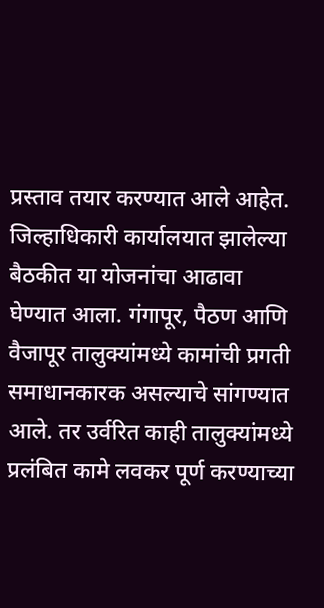प्रस्ताव तयार करण्यात आले आहेत. जिल्हाधिकारी कार्यालयात झालेल्या बैठकीत या योजनांचा आढावा घेण्यात आला. गंगापूर, पैठण आणि वैजापूर तालुक्यांमध्ये कामांची प्रगती समाधानकारक असल्याचे सांगण्यात आले. तर उर्वरित काही तालुक्यांमध्ये प्रलंबित कामे लवकर पूर्ण करण्याच्या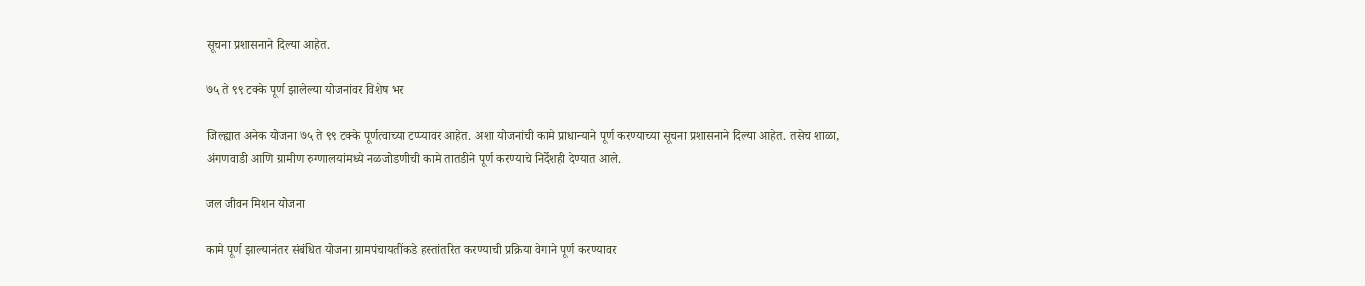सूचना प्रशासनाने दिल्या आहेत.

७५ ते ९९ टक्के पूर्ण झालेल्या योजनांवर विशेष भर

जिल्ह्यात अनेक योजना ७५ ते ९९ टक्के पूर्णत्वाच्या टप्प्यावर आहेत. अशा योजनांची कामे प्राधान्याने पूर्ण करण्याच्या सूचना प्रशासनाने दिल्या आहेत. तसेच शाळा, अंगणवाडी आणि ग्रामीण रुग्णालयांमध्ये नळजोडणीची कामे तातडीने पूर्ण करण्याचे निर्देशही देण्यात आले.

जल जीवन मिशन योजना

कामे पूर्ण झाल्यानंतर संबंधित योजना ग्रामपंचायतींकडे हस्तांतरित करण्याची प्रक्रिया वेगाने पूर्ण करण्यावर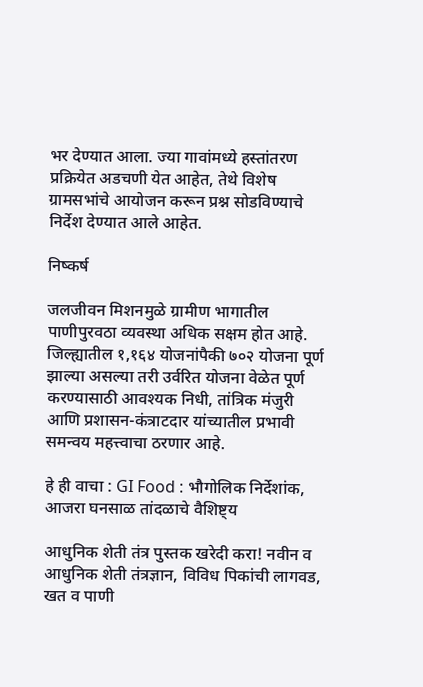भर देण्यात आला. ज्या गावांमध्ये हस्तांतरण प्रक्रियेत अडचणी येत आहेत, तेथे विशेष ग्रामसभांचे आयोजन करून प्रश्न सोडविण्याचे निर्देश देण्यात आले आहेत.

निष्कर्ष

जलजीवन मिशनमुळे ग्रामीण भागातील पाणीपुरवठा व्यवस्था अधिक सक्षम होत आहे. जिल्ह्यातील १,१६४ योजनांपैकी ७०२ योजना पूर्ण झाल्या असल्या तरी उर्वरित योजना वेळेत पूर्ण करण्यासाठी आवश्यक निधी, तांत्रिक मंजुरी आणि प्रशासन-कंत्राटदार यांच्यातील प्रभावी समन्वय महत्त्वाचा ठरणार आहे.

हे ही वाचा : GI Food : भौगोलिक निर्देशांक, आजरा घनसाळ तांदळाचे वैशिष्ट्य

आधुनिक शेती तंत्र पुस्तक खरेदी करा! नवीन व आधुनिक शेती तंत्रज्ञान, विविध पिकांची लागवड, खत व पाणी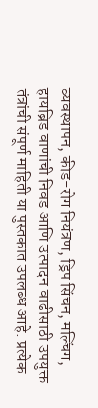व्यवस्थापन, कीड-रोग नियंत्रण, ड्रिप सिंचन, मल्चिंग, हायब्रिड वाणांची निवड आणि उत्पादन वाढीसाठी उपयुक्त तंत्रांची संपूर्ण माहिती या पुस्तकात उपलब्ध आहे. प्रत्येक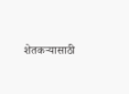शेतकऱ्यासाठी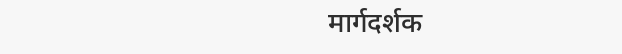मार्गदर्शक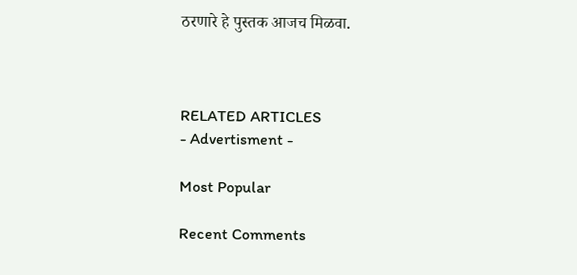ठरणारे हे पुस्तक आजच मिळवा.



RELATED ARTICLES
- Advertisment -

Most Popular

Recent Comments